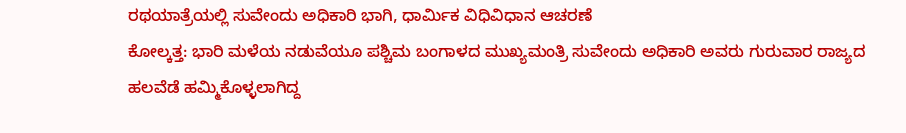ರಥಯಾತ್ರೆಯಲ್ಲಿ ಸುವೇಂದು ಅಧಿಕಾರಿ ಭಾಗಿ, ಧಾರ್ಮಿಕ ವಿಧಿವಿಧಾನ ಆಚರಣೆ
ಕೋಲ್ಕತ್ತ: ಭಾರಿ ಮಳೆಯ ನಡುವೆಯೂ ಪಶ್ಚಿಮ ಬಂಗಾಳದ ಮುಖ್ಯಮಂತ್ರಿ ಸುವೇಂದು ಅಧಿಕಾರಿ ಅವರು ಗುರುವಾರ ರಾಜ್ಯದ ಹಲವೆಡೆ ಹಮ್ಮಿಕೊಳ್ಳಲಾಗಿದ್ದ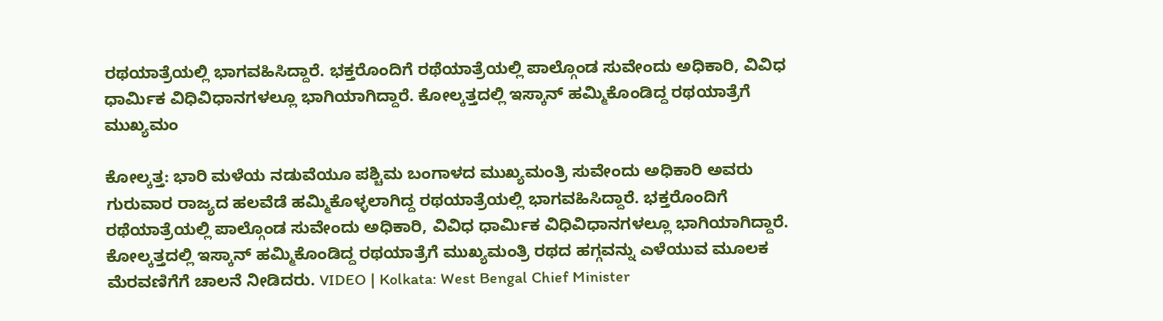ರಥಯಾತ್ರೆಯಲ್ಲಿ ಭಾಗವಹಿಸಿದ್ದಾರೆ. ಭಕ್ತರೊಂದಿಗೆ ರಥೆಯಾತ್ರೆಯಲ್ಲಿ ಪಾಲ್ಗೊಂಡ ಸುವೇಂದು ಅಧಿಕಾರಿ, ವಿವಿಧ ಧಾರ್ಮಿಕ ವಿಧಿವಿಧಾನಗಳಲ್ಲೂ ಭಾಗಿಯಾಗಿದ್ದಾರೆ. ಕೋಲ್ಕತ್ತದಲ್ಲಿ ಇಸ್ಕಾನ್ ಹಮ್ಮಿಕೊಂಡಿದ್ದ ರಥಯಾತ್ರೆಗೆ ಮುಖ್ಯಮಂ

ಕೋಲ್ಕತ್ತ: ಭಾರಿ ಮಳೆಯ ನಡುವೆಯೂ ಪಶ್ಚಿಮ ಬಂಗಾಳದ ಮುಖ್ಯಮಂತ್ರಿ ಸುವೇಂದು ಅಧಿಕಾರಿ ಅವರು ಗುರುವಾರ ರಾಜ್ಯದ ಹಲವೆಡೆ ಹಮ್ಮಿಕೊಳ್ಳಲಾಗಿದ್ದ ರಥಯಾತ್ರೆಯಲ್ಲಿ ಭಾಗವಹಿಸಿದ್ದಾರೆ. ಭಕ್ತರೊಂದಿಗೆ ರಥೆಯಾತ್ರೆಯಲ್ಲಿ ಪಾಲ್ಗೊಂಡ ಸುವೇಂದು ಅಧಿಕಾರಿ, ವಿವಿಧ ಧಾರ್ಮಿಕ ವಿಧಿವಿಧಾನಗಳಲ್ಲೂ ಭಾಗಿಯಾಗಿದ್ದಾರೆ. ಕೋಲ್ಕತ್ತದಲ್ಲಿ ಇಸ್ಕಾನ್ ಹಮ್ಮಿಕೊಂಡಿದ್ದ ರಥಯಾತ್ರೆಗೆ ಮುಖ್ಯಮಂತ್ರಿ ರಥದ ಹಗ್ಗವನ್ನು ಎಳೆಯುವ ಮೂಲಕ ಮೆರವಣಿಗೆಗೆ ಚಾಲನೆ ನೀಡಿದರು. VIDEO | Kolkata: West Bengal Chief Minister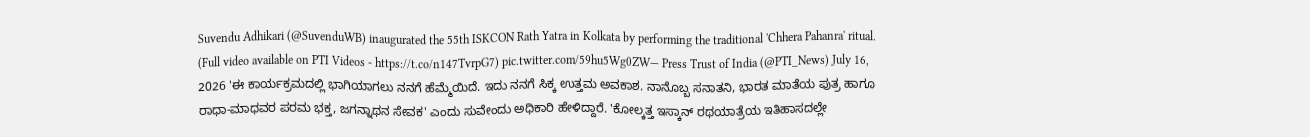Suvendu Adhikari (@SuvenduWB) inaugurated the 55th ISKCON Rath Yatra in Kolkata by performing the traditional 'Chhera Pahanra' ritual. (Full video available on PTI Videos - https://t.co/n147TvrpG7) pic.twitter.com/59hu5Wg0ZW— Press Trust of India (@PTI_News) July 16, 2026 'ಈ ಕಾರ್ಯಕ್ರಮದಲ್ಲಿ ಭಾಗಿಯಾಗಲು ನನಗೆ ಹೆಮ್ಮೆಯಿದೆ. ಇದು ನನಗೆ ಸಿಕ್ಕ ಉತ್ತಮ ಅವಕಾಶ. ನಾನೊಬ್ಬ ಸನಾತನಿ, ಭಾರತ ಮಾತೆಯ ಪುತ್ರ ಹಾಗೂ ರಾಧಾ-ಮಾಧವರ ಪರಮ ಭಕ್ತ, ಜಗನ್ನಾಥನ ಸೇವಕ' ಎಂದು ಸುವೇಂದು ಅಧಿಕಾರಿ ಹೇಳಿದ್ದಾರೆ. 'ಕೋಲ್ಕತ್ತ ಇಸ್ಕಾನ್ ರಥಯಾತ್ರೆಯ ಇತಿಹಾಸದಲ್ಲೇ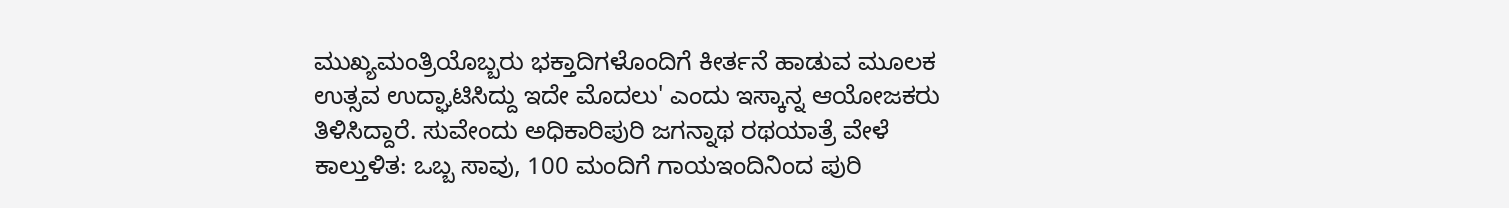ಮುಖ್ಯಮಂತ್ರಿಯೊಬ್ಬರು ಭಕ್ತಾದಿಗಳೊಂದಿಗೆ ಕೀರ್ತನೆ ಹಾಡುವ ಮೂಲಕ ಉತ್ಸವ ಉದ್ಘಾಟಿಸಿದ್ದು ಇದೇ ಮೊದಲು' ಎಂದು ಇಸ್ಕಾನ್ನ ಆಯೋಜಕರು ತಿಳಿಸಿದ್ದಾರೆ. ಸುವೇಂದು ಅಧಿಕಾರಿಪುರಿ ಜಗನ್ನಾಥ ರಥಯಾತ್ರೆ ವೇಳೆ ಕಾಲ್ತುಳಿತ: ಒಬ್ಬ ಸಾವು, 100 ಮಂದಿಗೆ ಗಾಯಇಂದಿನಿಂದ ಪುರಿ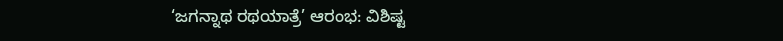‘ಜಗನ್ನಾಥ ರಥಯಾತ್ರೆ’ ಆರಂಭ: ವಿಶಿಷ್ಟ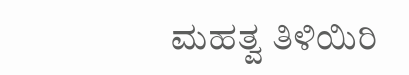ಮಹತ್ವ ತಿಳಿಯಿರಿ